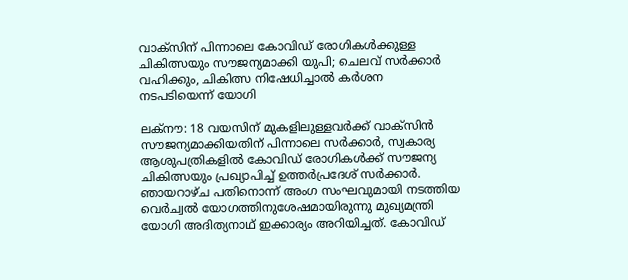വാക്‌സിന് പിന്നാലെ കോവിഡ് രോഗികള്‍ക്കുള്ള ചികിത്സയും സൗജന്യമാക്കി യുപി; ചെലവ് സര്‍ക്കാര്‍ വഹിക്കും, ചികിത്സ നിഷേധിച്ചാല്‍ കര്‍ശന നടപടിയെന്ന് യോഗി

ലക്‌നൗ: 18 വയസിന് മുകളിലുള്ളവര്‍ക്ക് വാക്‌സിന്‍ സൗജന്യമാക്കിയതിന് പിന്നാലെ സര്‍ക്കാര്‍, സ്വകാര്യ ആശുപത്രികളില്‍ കോവിഡ് രോഗികള്‍ക്ക് സൗജന്യ ചികിത്സയും പ്രഖ്യാപിച്ച്‌ ഉത്തര്‍പ്രദേശ് സര്‍ക്കാര്‍. ഞായറാഴ്ച പതിനൊന്ന് അംഗ സംഘവുമായി നടത്തിയ വെര്‍ച്വല്‍ യോഗത്തിനുശേഷമായിരുന്നു മുഖ്യമന്ത്രി യോഗി അദിത്യനാഥ് ഇക്കാര്യം അറിയിച്ചത്. കോവിഡ്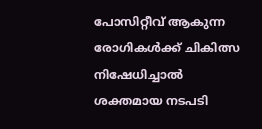പോസിറ്റീവ് ആകുന്ന രോഗികള്‍ക്ക് ചികിത്സ നിഷേധിച്ചാല്‍ ശക്തമായ നടപടി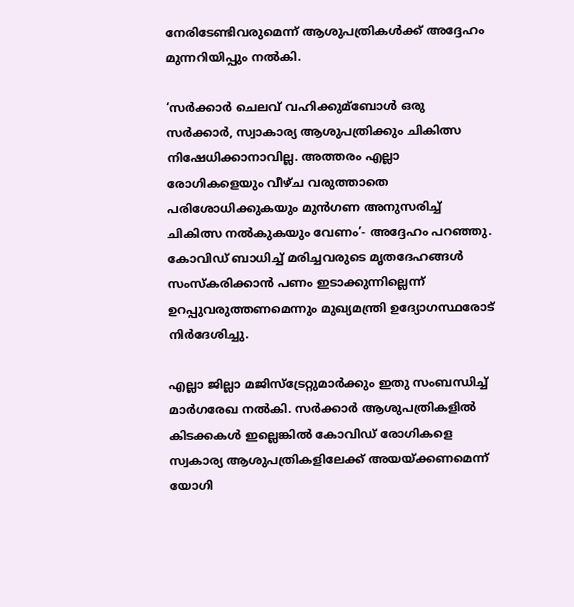നേരിടേണ്ടിവരുമെന്ന് ആശുപത്രികള്‍ക്ക് അദ്ദേഹം മുന്നറിയിപ്പും നല്‍കി.

‘സര്‍ക്കാര്‍ ചെലവ് വഹിക്കുമ്ബോള്‍ ഒരു സര്‍ക്കാര്‍, സ്വാകാര്യ ആശുപത്രിക്കും ചികിത്സ നിഷേധിക്കാനാവില്ല. അത്തരം എല്ലാ രോഗികളെയും വീഴ്ച വരുത്താതെ പരിശോധിക്കുകയും മുന്‍ഗണ അനുസരിച്ച്‌ ചികിത്സ നല്‍കുകയും വേണം’- അദ്ദേഹം പറഞ്ഞു. കോവിഡ് ബാധിച്ച്‌ മരിച്ചവരുടെ മൃതദേഹങ്ങള്‍ സംസ്‌കരിക്കാന്‍ പണം ഇടാക്കുന്നില്ലെന്ന് ഉറപ്പുവരുത്തണമെന്നും മുഖ്യമന്ത്രി ഉദ്യോഗസ്ഥരോട് നിര്‍ദേശിച്ചു.

എല്ലാ ജില്ലാ മജിസ്‌ട്രേറ്റുമാര്‍ക്കും ഇതു സംബന്ധിച്ച്‌ മാര്‍ഗരേഖ നല്‍കി. സര്‍ക്കാര്‍ ആശുപത്രികളില്‍ കിടക്കകള്‍ ഇല്ലെങ്കില്‍ കോവിഡ് രോഗികളെ സ്വകാര്യ ആശുപത്രികളിലേക്ക് അയയ്ക്കണമെന്ന് യോഗി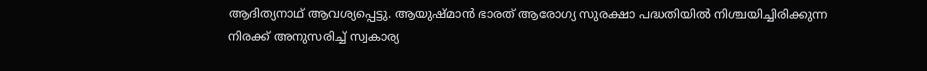ആദിത്യനാഥ് ആവശ്യപ്പെട്ടു. ആയുഷ്മാന്‍ ഭാരത് ആരോഗ്യ സുരക്ഷാ പദ്ധതിയില്‍ നിശ്ചയിച്ചിരിക്കുന്ന നിരക്ക് അനുസരിച്ച്‌ സ്വകാര്യ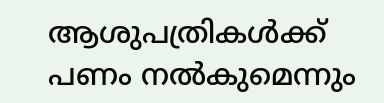ആശുപത്രികള്‍ക്ക് പണം നല്‍കുമെന്നും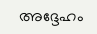അദ്ദേഹം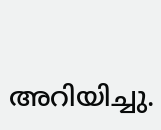അറിയിച്ചു.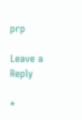prp

Leave a Reply

*